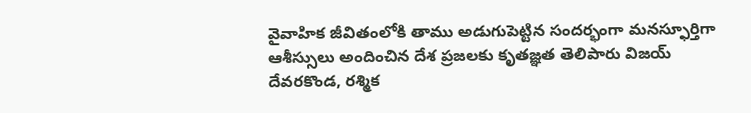వైవాహిక జీవితంలోకి తాము అడుగుపెట్టిన సందర్భంగా మనస్ఫూర్తిగా ఆశీస్సులు అందించిన దేశ ప్రజలకు కృతజ్ఞత తెలిపారు విజయ్ దేవరకొండ, రశ్మిక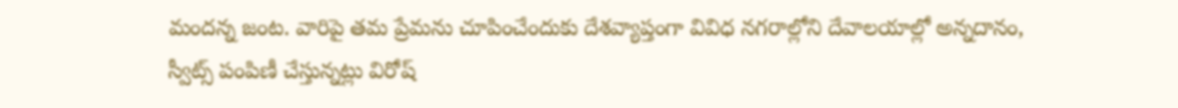మందన్న జంట. వారిపై తమ ప్రేమను చూపించేందుకు దేశవ్యాప్తంగా వివిధ నగరాల్లోని దేవాలయాల్లో అన్నదానం, స్వీట్స్ పంపిణీ చేస్తున్నట్లు విరోష్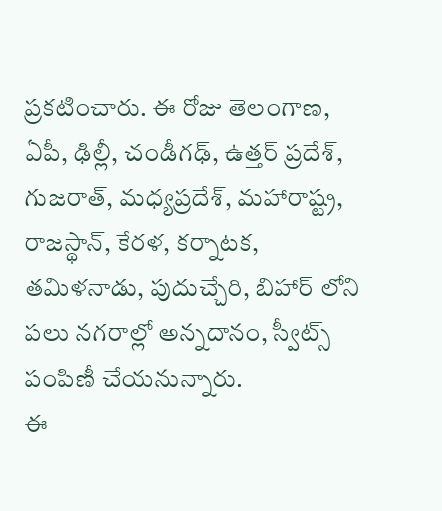ప్రకటించారు. ఈ రోజు తెలంగాణ, ఏపీ, ఢిల్లీ, చండీగఢ్, ఉత్తర్ ప్రదేశ్, గుజరాత్, మధ్యప్రదేశ్, మహారాష్ట్ర, రాజస్థాన్, కేరళ, కర్నాటక, తమిళనాడు, పుదుచ్చేరి, బిహార్ లోని పలు నగరాల్లో అన్నదానం, స్వీట్స్ పంపిణీ చేయనున్నారు.
ఈ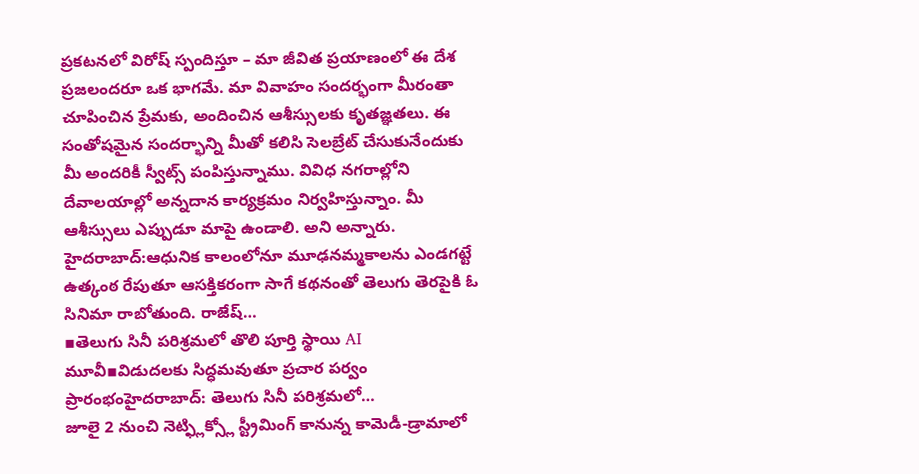ప్రకటనలో విరోష్ స్పందిస్తూ – మా జీవిత ప్రయాణంలో ఈ దేశ ప్రజలందరూ ఒక భాగమే. మా వివాహం సందర్భంగా మీరంతా చూపించిన ప్రేమకు, అందించిన ఆశీస్సులకు కృతజ్ఞతలు. ఈ సంతోషమైన సందర్భాన్ని మీతో కలిసి సెలబ్రేట్ చేసుకునేందుకు మీ అందరికీ స్వీట్స్ పంపిస్తున్నాము. వివిధ నగరాల్లోని దేవాలయాల్లో అన్నదాన కార్యక్రమం నిర్వహిస్తున్నాం. మీ ఆశీస్సులు ఎప్పుడూ మాపై ఉండాలి. అని అన్నారు.
హైదరాబాద్:ఆధునిక కాలంలోనూ మూఢనమ్మకాలను ఎండగట్టే ఉత్కంఠ రేపుతూ ఆసక్తికరంగా సాగే కథనంతో తెలుగు తెరపైకి ఓ సినిమా రాబోతుంది. రాజేష్…
▪తెలుగు సినీ పరిశ్రమలో తొలి పూర్తి స్థాయి AI మూవీ▪విడుదలకు సిద్ధమవుతూ ప్రచార పర్వం ప్రారంభంహైదరాబాద్: తెలుగు సినీ పరిశ్రమలో…
జూలై 2 నుంచి నెట్ఫ్లిక్స్లో స్ట్రీమింగ్ కానున్న కామెడీ-డ్రామాలో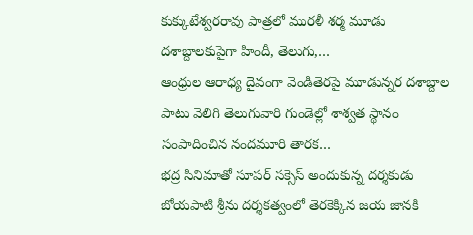కుక్కుటేశ్వరరావు పాత్రలో మురళీ శర్మ మూడు దశాబ్దాలకుపైగా హిందీ, తెలుగు,…
ఆంధ్రుల ఆరాధ్య దైవంగా వెండితెరపై మూడున్నర దశాబ్దాల పాటు వెలిగి తెలుగువారి గుండెల్లో శాశ్వత స్థానం సంపాదించిన నందమూరి తారక…
భద్ర సినిమాతో సూపర్ సక్సెస్ అందుకున్న దర్శకుడు బోయపాటి శ్రీను దర్శకత్వంలో తెరకెక్కిన జయ జానకి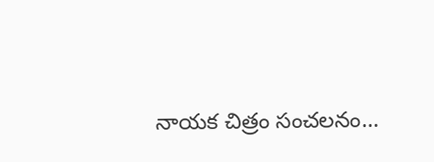నాయక చిత్రం సంచలనం…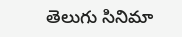తెలుగు సినిమా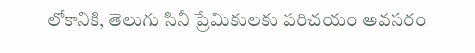లోకానికి, తెలుగు సినీ ప్రేమికులకు పరిచయం అవసరం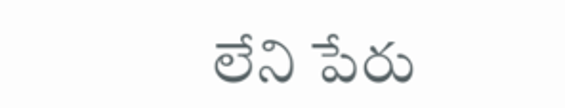లేని పేరు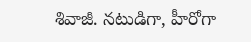శివాజీ. నటుడిగా, హీరోగా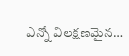ఎన్నో విలక్షణమైన…